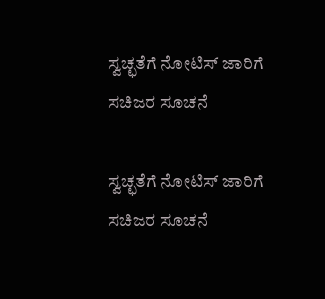ಸ್ವಚ್ಛತೆಗೆ ನೋಟಿಸ್ ಜಾರಿಗೆ ಸಚಿಜರ ಸೂಚನೆ

ಸ್ವಚ್ಛತೆಗೆ ನೋಟಿಸ್ ಜಾರಿಗೆ ಸಚಿಜರ ಸೂಚನೆ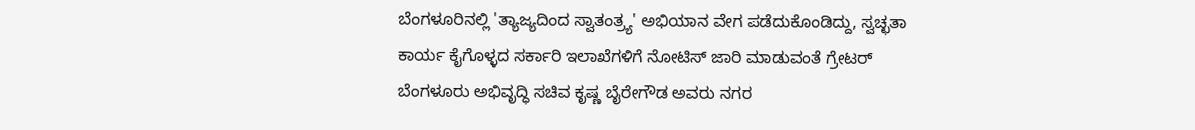ಬೆಂಗಳೂರಿನಲ್ಲಿ 'ತ್ಯಾಜ್ಯದಿಂದ ಸ್ವಾತಂತ್ರ್ಯ' ಅಭಿಯಾನ ವೇಗ ಪಡೆದುಕೊಂಡಿದ್ದು, ಸ್ವಚ್ಛತಾ ಕಾರ್ಯ ಕೈಗೊಳ್ಳದ ಸರ್ಕಾರಿ ಇಲಾಖೆಗಳಿಗೆ ನೋಟಿಸ್ ಜಾರಿ ಮಾಡುವಂತೆ ಗ್ರೇಟರ್ ಬೆಂಗಳೂರು ಅಭಿವೃದ್ಧಿ ಸಚಿವ ಕೃಷ್ಣ ಬೈರೇಗೌಡ ಅವರು ನಗರ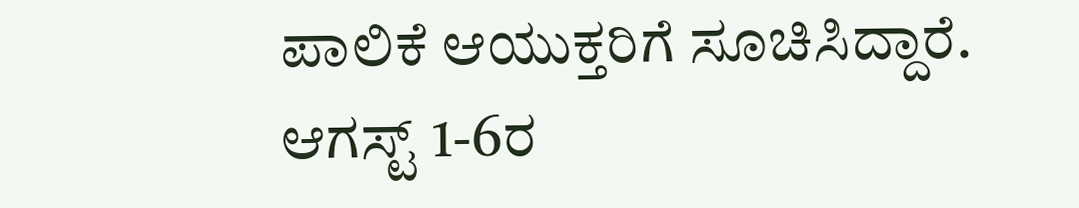ಪಾಲಿಕೆ ಆಯುಕ್ತರಿಗೆ ಸೂಚಿಸಿದ್ದಾರೆ. ಆಗಸ್ಟ್ 1-6ರ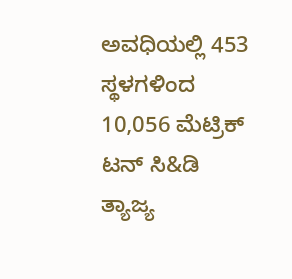ಅವಧಿಯಲ್ಲಿ 453 ಸ್ಥಳಗಳಿಂದ 10,056 ಮೆಟ್ರಿಕ್ ಟನ್ ಸಿ&ಡಿ ತ್ಯಾಜ್ಯ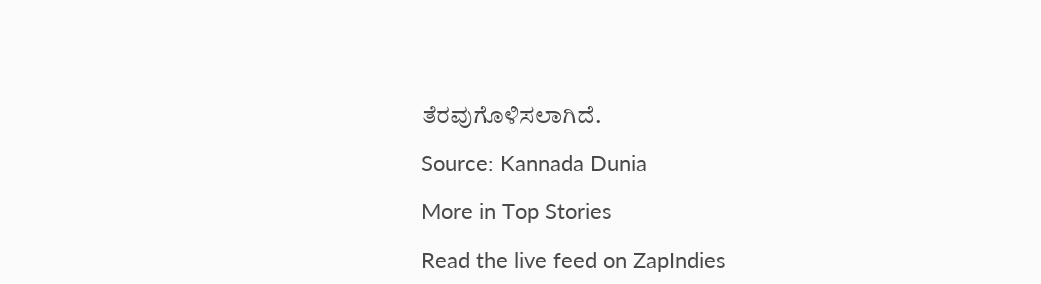ತೆರವುಗೊಳಿಸಲಾಗಿದೆ.

Source: Kannada Dunia

More in Top Stories

Read the live feed on ZapIndies